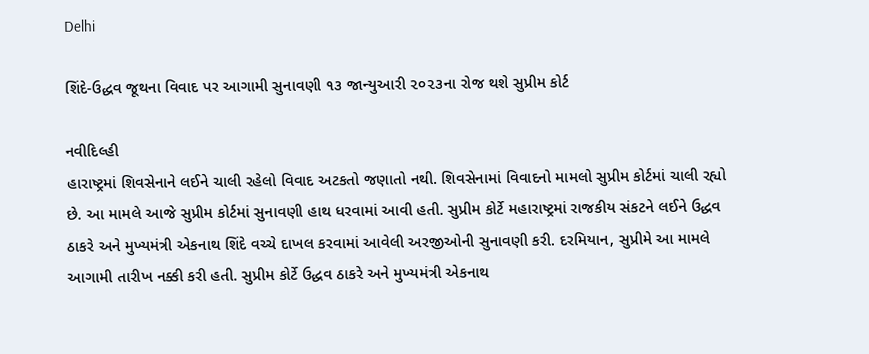Delhi

શિંદે-ઉદ્ધવ જૂથના વિવાદ પર આગામી સુનાવણી ૧૩ જાન્યુઆરી ૨૦૨૩ના રોજ થશે સુપ્રીમ કોર્ટ

નવીદિલ્હી
હારાષ્ટ્રમાં શિવસેનાને લઈને ચાલી રહેલો વિવાદ અટકતો જણાતો નથી. શિવસેનામાં વિવાદનો મામલો સુપ્રીમ કોર્ટમાં ચાલી રહ્યો છે. આ મામલે આજે સુપ્રીમ કોર્ટમાં સુનાવણી હાથ ધરવામાં આવી હતી. સુપ્રીમ કોર્ટે મહારાષ્ટ્રમાં રાજકીય સંકટને લઈને ઉદ્ધવ ઠાકરે અને મુખ્યમંત્રી એકનાથ શિંદે વચ્ચે દાખલ કરવામાં આવેલી અરજીઓની સુનાવણી કરી. દરમિયાન, સુપ્રીમે આ મામલે આગામી તારીખ નક્કી કરી હતી. સુપ્રીમ કોર્ટે ઉદ્ધવ ઠાકરે અને મુખ્યમંત્રી એકનાથ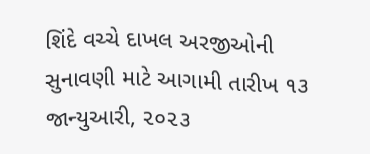શિંદે વચ્ચે દાખલ અરજીઓની સુનાવણી માટે આગામી તારીખ ૧૩ જાન્યુઆરી, ૨૦૨૩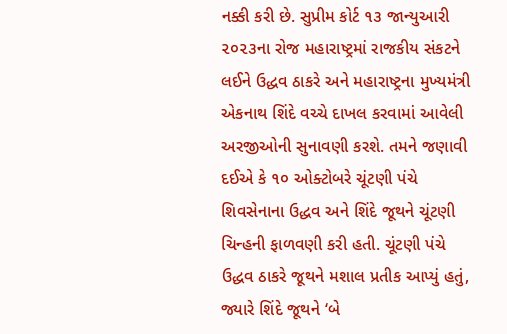નક્કી કરી છે. સુપ્રીમ કોર્ટ ૧૩ જાન્યુઆરી ૨૦૨૩ના રોજ મહારાષ્ટ્રમાં રાજકીય સંકટને લઈને ઉદ્ધવ ઠાકરે અને મહારાષ્ટ્રના મુખ્યમંત્રી એકનાથ શિંદે વચ્ચે દાખલ કરવામાં આવેલી અરજીઓની સુનાવણી કરશે. તમને જણાવી દઈએ કે ૧૦ ઓક્ટોબરે ચૂંટણી પંચે શિવસેનાના ઉદ્ધવ અને શિંદે જૂથને ચૂંટણી ચિન્હની ફાળવણી કરી હતી. ચૂંટણી પંચે ઉદ્ધવ ઠાકરે જૂથને મશાલ પ્રતીક આપ્યું હતું, જ્યારે શિંદે જૂથને ‘બે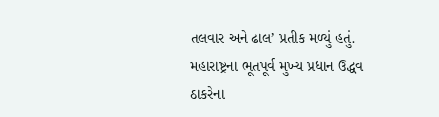તલવાર અને ઢાલ’ પ્રતીક મળ્યું હતું. મહારાષ્ટ્રના ભૂતપૂર્વ મુખ્ય પ્રધાન ઉદ્ધવ ઠાકરેના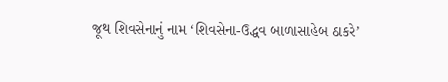જૂથ શિવસેનાનું નામ ‘શિવસેના-ઉદ્ધવ બાળાસાહેબ ઠાકરે’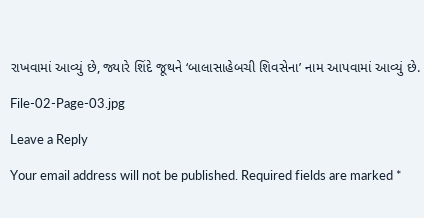રાખવામાં આવ્યું છે, જ્યારે શિંદે જૂથને ‘બાલાસાહેબચી શિવસેના’ નામ આપવામાં આવ્યું છે.

File-02-Page-03.jpg

Leave a Reply

Your email address will not be published. Required fields are marked *